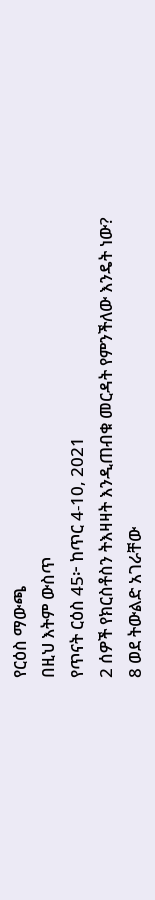የርዕስ ማውጫ
በዚህ እትም ውስጥ
የጥናት ርዕስ 45፦ ከጥር 4-10, 2021
2 ሰዎች የክርስቶስን ትእዛዛት እንዲጠብቁ መርዳት የምንችለው እንዴት ነው?
8 ወደ ትውልድ አገራቸው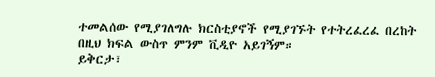ተመልሰው የሚያገለግሉ ክርስቲያኖች የሚያገኙት የተትረፈረፈ በረከት
በዚህ ክፍል ውስጥ ምንም ቪዲዮ አይገኝም።
ይቅርታ፣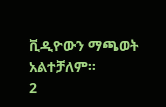ቪዲዮውን ማጫወት አልተቻለም።
2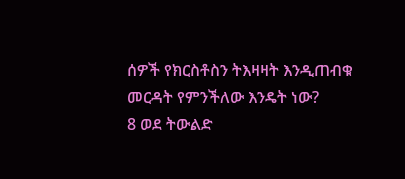ሰዎች የክርስቶስን ትእዛዛት እንዲጠብቁ መርዳት የምንችለው እንዴት ነው?
8 ወደ ትውልድ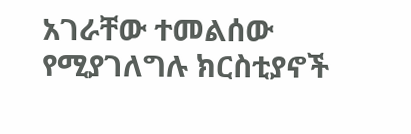አገራቸው ተመልሰው የሚያገለግሉ ክርስቲያኖች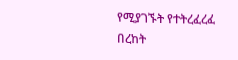የሚያገኙት የተትረፈረፈ በረከት